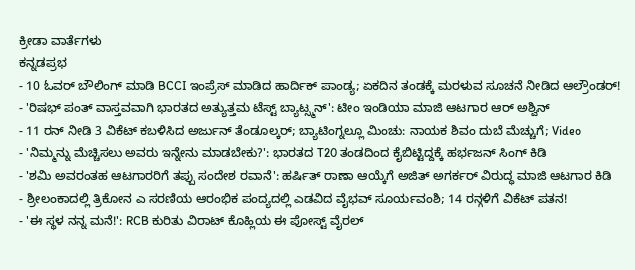ಕ್ರೀಡಾ ವಾರ್ತೆಗಳು
ಕನ್ನಡಪ್ರಭ
- 10 ಓವರ್ ಬೌಲಿಂಗ್ ಮಾಡಿ BCCI ಇಂಪ್ರೆಸ್ ಮಾಡಿದ ಹಾರ್ದಿಕ್ ಪಾಂಡ್ಯ; ಏಕದಿನ ತಂಡಕ್ಕೆ ಮರಳುವ ಸೂಚನೆ ನೀಡಿದ ಆಲ್ರೌಂಡರ್!
- 'ರಿಷಭ್ ಪಂತ್ ವಾಸ್ತವವಾಗಿ ಭಾರತದ ಅತ್ಯುತ್ತಮ ಟೆಸ್ಟ್ ಬ್ಯಾಟ್ಸ್ಮನ್': ಟೀಂ ಇಂಡಿಯಾ ಮಾಜಿ ಆಟಗಾರ ಆರ್ ಅಶ್ವಿನ್
- 11 ರನ್ ನೀಡಿ 3 ವಿಕೆಟ್ ಕಬಳಿಸಿದ ಅರ್ಜುನ್ ತೆಂಡೂಲ್ಕರ್; ಬ್ಯಾಟಿಂಗ್ನಲ್ಲೂ ಮಿಂಚು: ನಾಯಕ ಶಿವಂ ದುಬೆ ಮೆಚ್ಚುಗೆ; Video
- 'ನಿಮ್ಮನ್ನು ಮೆಚ್ಚಿಸಲು ಅವರು ಇನ್ನೇನು ಮಾಡಬೇಕು?': ಭಾರತದ T20 ತಂಡದಿಂದ ಕೈಬಿಟ್ಟಿದ್ದಕ್ಕೆ ಹರ್ಭಜನ್ ಸಿಂಗ್ ಕಿಡಿ
- 'ಶಮಿ ಅವರಂತಹ ಆಟಗಾರರಿಗೆ ತಪ್ಪು ಸಂದೇಶ ರವಾನೆ': ಹರ್ಷಿತ್ ರಾಣಾ ಆಯ್ಕೆಗೆ ಅಜಿತ್ ಅಗರ್ಕರ್ ವಿರುದ್ಧ ಮಾಜಿ ಆಟಗಾರ ಕಿಡಿ
- ಶ್ರೀಲಂಕಾದಲ್ಲಿ ತ್ರಿಕೋನ ಎ ಸರಣಿಯ ಆರಂಭಿಕ ಪಂದ್ಯದಲ್ಲಿ ಎಡವಿದ ವೈಭವ್ ಸೂರ್ಯವಂಶಿ; 14 ರನ್ಗಳಿಗೆ ವಿಕೆಟ್ ಪತನ!
- 'ಈ ಸ್ಥಳ ನನ್ನ ಮನೆ!': RCB ಕುರಿತು ವಿರಾಟ್ ಕೊಹ್ಲಿಯ ಈ ಪೋಸ್ಟ್ ವೈರಲ್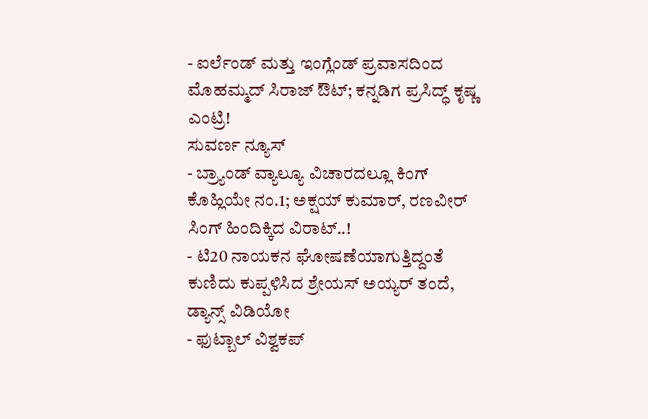- ಐರ್ಲೆಂಡ್ ಮತ್ತು ಇಂಗ್ಲೆಂಡ್ ಪ್ರವಾಸದಿಂದ ಮೊಹಮ್ಮದ್ ಸಿರಾಜ್ ಔಟ್; ಕನ್ನಡಿಗ ಪ್ರಸಿದ್ಧ್ ಕೃಷ್ಣ ಎಂಟ್ರಿ!
ಸುವರ್ಣ ನ್ಯೂಸ್
- ಬ್ರ್ಯಾಂಡ್ ವ್ಯಾಲ್ಯೂ ವಿಚಾರದಲ್ಲೂ ಕಿಂಗ್ ಕೊಹ್ಲಿಯೇ ನಂ.1; ಅಕ್ಷಯ್ ಕುಮಾರ್, ರಣವೀರ್ ಸಿಂಗ್ ಹಿಂದಿಕ್ಕಿದ ವಿರಾಟ್..!
- ಟಿ20 ನಾಯಕನ ಘೋಷಣೆಯಾಗುತ್ತಿದ್ದಂತೆ ಕುಣಿದು ಕುಪ್ಪಳಿಸಿದ ಶ್ರೇಯಸ್ ಅಯ್ಯರ್ ತಂದೆ, ಡ್ಯಾನ್ಸ್ ವಿಡಿಯೋ
- ಫುಟ್ಬಾಲ್ ವಿಶ್ವಕಪ್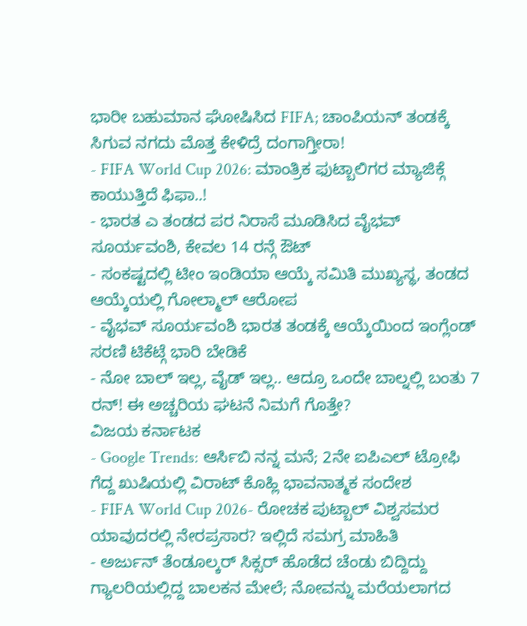ಭಾರೀ ಬಹುಮಾನ ಘೋಷಿಸಿದ FIFA; ಚಾಂಪಿಯನ್ ತಂಡಕ್ಕೆ ಸಿಗುವ ನಗದು ಮೊತ್ತ ಕೇಳಿದ್ರೆ ದಂಗಾಗ್ತೀರಾ!
- FIFA World Cup 2026: ಮಾಂತ್ರಿಕ ಫುಟ್ಬಾಲಿಗರ ಮ್ಯಾಜಿಕ್ಗೆ ಕಾಯುತ್ತಿದೆ ಫಿಫಾ..!
- ಭಾರತ ಎ ತಂಡದ ಪರ ನಿರಾಸೆ ಮೂಡಿಸಿದ ವೈಭವ್ ಸೂರ್ಯವಂಶಿ, ಕೇವಲ 14 ರನ್ಗೆ ಔಟ್
- ಸಂಕಷ್ಟದಲ್ಲಿ ಟೀಂ ಇಂಡಿಯಾ ಆಯ್ಕೆ ಸಮಿತಿ ಮುಖ್ಯಸ್ಥ, ತಂಡದ ಆಯ್ಕೆಯಲ್ಲಿ ಗೋಲ್ಮಾಲ್ ಆರೋಪ
- ವೈಭವ್ ಸೂರ್ಯವಂಶಿ ಭಾರತ ತಂಡಕ್ಕೆ ಆಯ್ಕೆಯಿಂದ ಇಂಗ್ಲೆಂಡ್ ಸರಣಿ ಟಿಕೆಟ್ಗೆ ಭಾರಿ ಬೇಡಿಕೆ
- ನೋ ಬಾಲ್ ಇಲ್ಲ, ವೈಡ್ ಇಲ್ಲ.. ಆದ್ರೂ ಒಂದೇ ಬಾಲ್ನಲ್ಲಿ ಬಂತು 7 ರನ್! ಈ ಅಚ್ಚರಿಯ ಘಟನೆ ನಿಮಗೆ ಗೊತ್ತೇ?
ವಿಜಯ ಕರ್ನಾಟಕ
- Google Trends: ಆರ್ಸಿಬಿ ನನ್ನ ಮನೆ; 2ನೇ ಐಪಿಎಲ್ ಟ್ರೋಫಿ ಗೆದ್ದ ಖುಷಿಯಲ್ಲಿ ವಿರಾಟ್ ಕೊಹ್ಲಿ ಭಾವನಾತ್ಮಕ ಸಂದೇಶ
- FIFA World Cup 2026- ರೋಚಕ ಪುಟ್ಬಾಲ್ ವಿಶ್ವಸಮರ ಯಾವುದರಲ್ಲಿ ನೇರಪ್ರಸಾರ? ಇಲ್ಲಿದೆ ಸಮಗ್ರ ಮಾಹಿತಿ
- ಅರ್ಜುನ್ ತೆಂಡೂಲ್ಕರ್ ಸಿಕ್ಸರ್ ಹೊಡೆದ ಚೆಂಡು ಬಿದ್ದಿದ್ದು ಗ್ಯಾಲರಿಯಲ್ಲಿದ್ದ ಬಾಲಕನ ಮೇಲೆ; ನೋವನ್ನು ಮರೆಯಲಾಗದ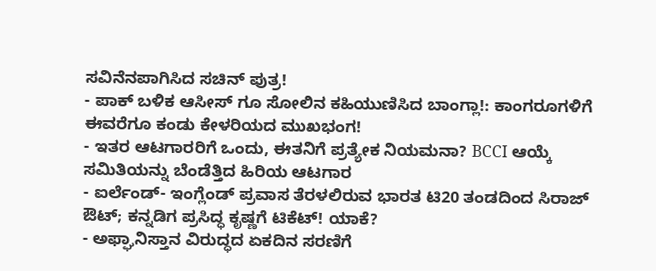ಸವಿನೆನಪಾಗಿಸಿದ ಸಚಿನ್ ಪುತ್ರ!
- ಪಾಕ್ ಬಳಿಕ ಆಸೀಸ್ ಗೂ ಸೋಲಿನ ಕಹಿಯುಣಿಸಿದ ಬಾಂಗ್ಲಾ!: ಕಾಂಗರೂಗಳಿಗೆ ಈವರೆಗೂ ಕಂಡು ಕೇಳರಿಯದ ಮುಖಭಂಗ!
- ಇತರ ಆಟಗಾರರಿಗೆ ಒಂದು, ಈತನಿಗೆ ಪ್ರತ್ಯೇಕ ನಿಯಮನಾ? BCCI ಆಯ್ಕೆ ಸಮಿತಿಯನ್ನು ಬೆಂಡೆತ್ತಿದ ಹಿರಿಯ ಆಟಗಾರ
- ಐರ್ಲೆಂಡ್- ಇಂಗ್ಲೆಂಡ್ ಪ್ರವಾಸ ತೆರಳಲಿರುವ ಭಾರತ ಟಿ20 ತಂಡದಿಂದ ಸಿರಾಜ್ ಔಟ್; ಕನ್ನಡಿಗ ಪ್ರಸಿದ್ಧ ಕೃಷ್ಣಗೆ ಟಿಕೆಟ್! ಯಾಕೆ?
- ಅಫ್ಘಾನಿಸ್ತಾನ ವಿರುದ್ಧದ ಏಕದಿನ ಸರಣಿಗೆ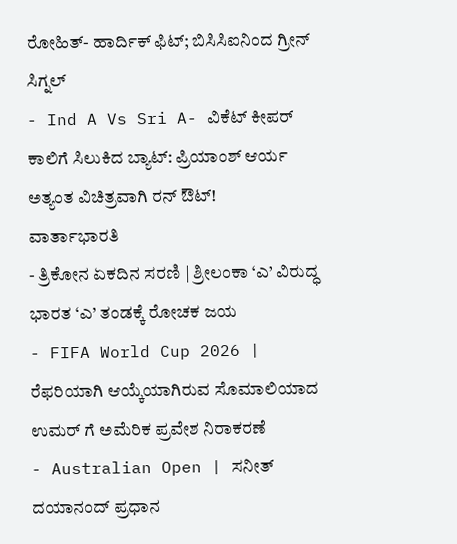ರೋಹಿತ್- ಹಾರ್ದಿಕ್ ಫಿಟ್; ಬಿಸಿಸಿಐನಿಂದ ಗ್ರೀನ್ ಸಿಗ್ನಲ್
- Ind A Vs Sri A- ವಿಕೆಟ್ ಕೀಪರ್ ಕಾಲಿಗೆ ಸಿಲುಕಿದ ಬ್ಯಾಟ್: ಪ್ರಿಯಾಂಶ್ ಆರ್ಯ ಅತ್ಯಂತ ವಿಚಿತ್ರವಾಗಿ ರನ್ ಔಟ್!
ವಾರ್ತಾಭಾರತಿ
- ತ್ರಿಕೋನ ಏಕದಿನ ಸರಣಿ | ಶ್ರೀಲಂಕಾ ‘ಎ’ ವಿರುದ್ಧ ಭಾರತ ‘ಎ’ ತಂಡಕ್ಕೆ ರೋಚಕ ಜಯ
- FIFA World Cup 2026 | ರೆಫರಿಯಾಗಿ ಆಯ್ಕೆಯಾಗಿರುವ ಸೊಮಾಲಿಯಾದ ಉಮರ್ ಗೆ ಅಮೆರಿಕ ಪ್ರವೇಶ ನಿರಾಕರಣೆ
- Australian Open | ಸನೀತ್ ದಯಾನಂದ್ ಪ್ರಧಾನ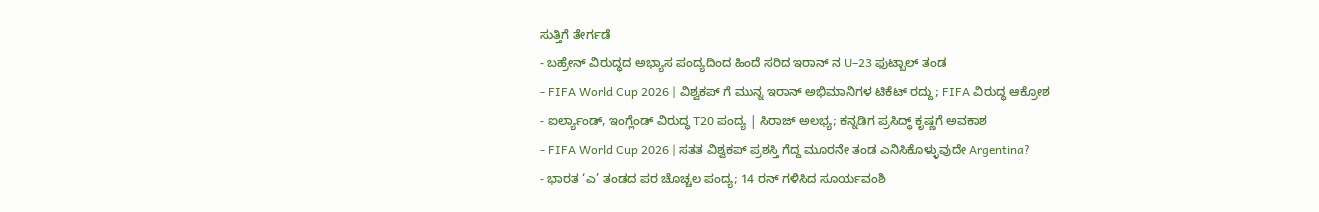ಸುತ್ತಿಗೆ ತೇರ್ಗಡೆ
- ಬಹ್ರೇನ್ ವಿರುದ್ಧದ ಅಭ್ಯಾಸ ಪಂದ್ಯದಿಂದ ಹಿಂದೆ ಸರಿದ ಇರಾನ್ ನ U–23 ಫುಟ್ಬಾಲ್ ತಂಡ
- FIFA World Cup 2026 | ವಿಶ್ವಕಪ್ ಗೆ ಮುನ್ನ ಇರಾನ್ ಅಭಿಮಾನಿಗಳ ಟಿಕೆಟ್ ರದ್ದು; FIFA ವಿರುದ್ಧ ಆಕ್ರೋಶ
- ಐರ್ಲ್ಯಾಂಡ್, ಇಂಗ್ಲೆಂಡ್ ವಿರುದ್ಧ T20 ಪಂದ್ಯ | ಸಿರಾಜ್ ಅಲಭ್ಯ; ಕನ್ನಡಿಗ ಪ್ರಸಿದ್ಧ್ ಕೃಷ್ಣಗೆ ಅವಕಾಶ
- FIFA World Cup 2026 | ಸತತ ವಿಶ್ವಕಪ್ ಪ್ರಶಸ್ತಿ ಗೆದ್ದ ಮೂರನೇ ತಂಡ ಎನಿಸಿಕೊಳ್ಳುವುದೇ Argentina?
- ಭಾರತ ‘ಎ’ ತಂಡದ ಪರ ಚೊಚ್ಚಲ ಪಂದ್ಯ; 14 ರನ್ ಗಳಿಸಿದ ಸೂರ್ಯವಂಶಿ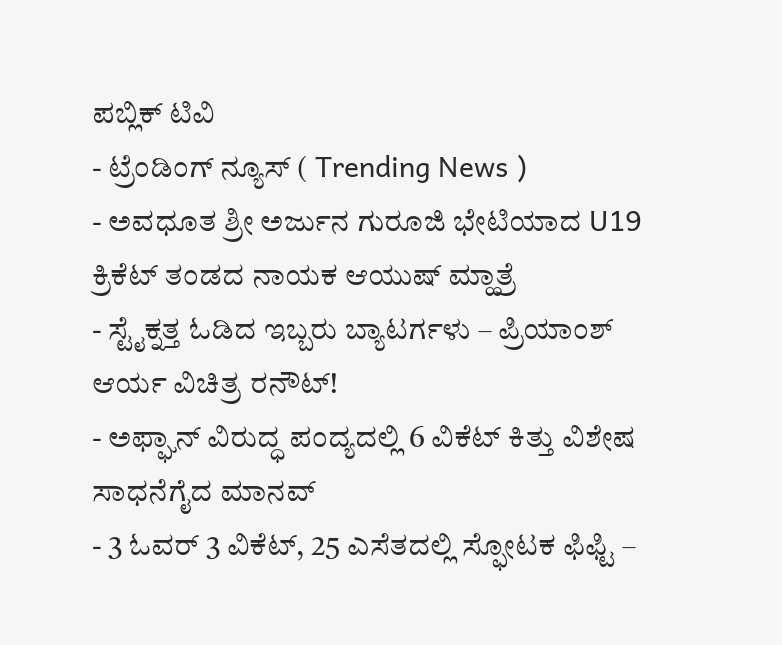ಪಬ್ಲಿಕ್ ಟಿವಿ
- ಟ್ರೆಂಡಿಂಗ್ ನ್ಯೂಸ್ ( Trending News )
- ಅವಧೂತ ಶ್ರೀ ಅರ್ಜುನ ಗುರೂಜಿ ಭೇಟಿಯಾದ U19 ಕ್ರಿಕೆಟ್ ತಂಡದ ನಾಯಕ ಆಯುಷ್ ಮ್ಹಾತ್ರೆ
- ಸ್ಟೈಕ್ನತ್ತ ಓಡಿದ ಇಬ್ಬರು ಬ್ಯಾಟರ್ಗಳು – ಪ್ರಿಯಾಂಶ್ ಆರ್ಯ ವಿಚಿತ್ರ ರನೌಟ್!
- ಅಫ್ಘಾನ್ ವಿರುದ್ಧ ಪಂದ್ಯದಲ್ಲಿ 6 ವಿಕೆಟ್ ಕಿತ್ತು ವಿಶೇಷ ಸಾಧನೆಗೈದ ಮಾನವ್
- 3 ಓವರ್ 3 ವಿಕೆಟ್, 25 ಎಸೆತದಲ್ಲಿ ಸ್ಫೋಟಕ ಫಿಫ್ಟಿ –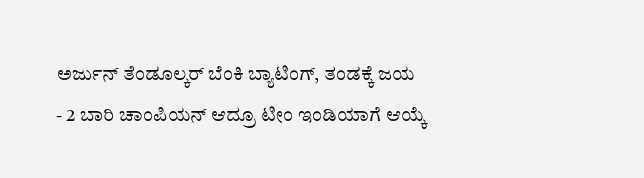ಅರ್ಜುನ್ ತೆಂಡೂಲ್ಕರ್ ಬೆಂಕಿ ಬ್ಯಾಟಿಂಗ್, ತಂಡಕ್ಕೆ ಜಯ
- 2 ಬಾರಿ ಚಾಂಪಿಯನ್ ಆದ್ರೂ ಟೀಂ ಇಂಡಿಯಾಗೆ ಆಯ್ಕೆ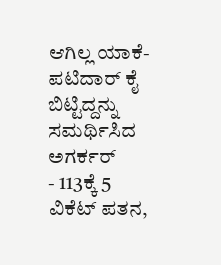ಆಗಿಲ್ಲ ಯಾಕೆ- ಪಟಿದಾರ್ ಕೈ ಬಿಟ್ಟಿದ್ದನ್ನು ಸಮರ್ಥಿಸಿದ ಅಗರ್ಕರ್
- 113ಕ್ಕೆ 5 ವಿಕೆಟ್ ಪತನ,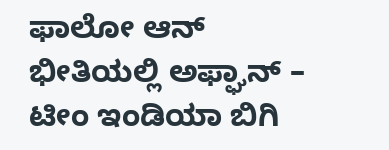ಫಾಲೋ ಆನ್ ಭೀತಿಯಲ್ಲಿ ಅಫ್ಘಾನ್ – ಟೀಂ ಇಂಡಿಯಾ ಬಿಗಿ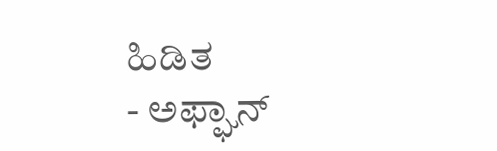ಹಿಡಿತ
- ಅಫ್ಘಾನ್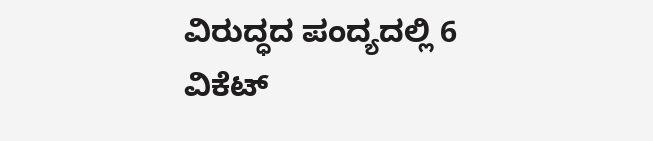ವಿರುದ್ಧದ ಪಂದ್ಯದಲ್ಲಿ 6 ವಿಕೆಟ್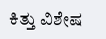ಕಿತ್ತು ವಿಶೇಷ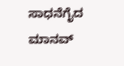ಸಾಧನೆಗೈದ ಮಾನವ್